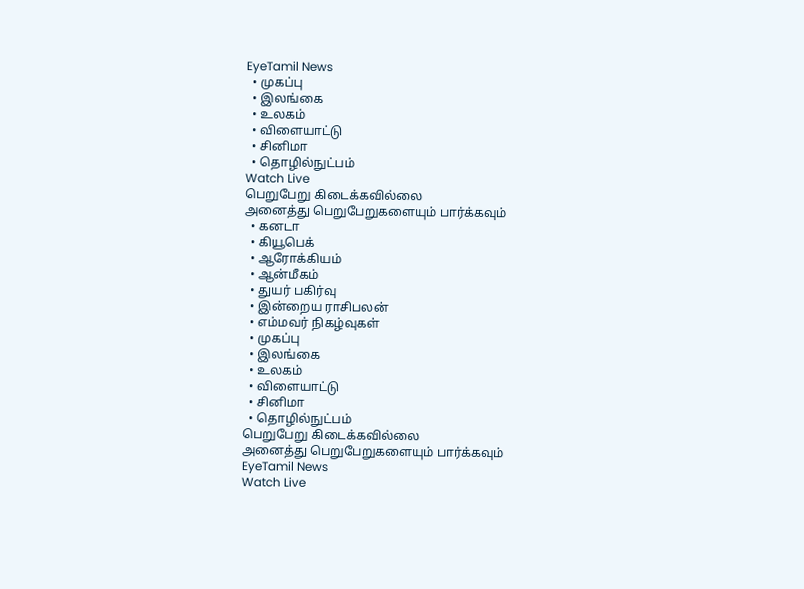EyeTamil News
  • முகப்பு
  • இலங்கை
  • உலகம்
  • விளையாட்டு
  • சினிமா
  • தொழில்நுட்பம்
Watch Live
பெறுபேறு கிடைக்கவில்லை
அனைத்து பெறுபேறுகளையும் பார்க்கவும்
  • கனடா
  • கியூபெக்
  • ஆரோக்கியம்
  • ஆன்மீகம்
  • துயர் பகிர்வு
  • இன்றைய ராசிபலன்
  • எம்மவர் நிகழ்வுகள்
  • முகப்பு
  • இலங்கை
  • உலகம்
  • விளையாட்டு
  • சினிமா
  • தொழில்நுட்பம்
பெறுபேறு கிடைக்கவில்லை
அனைத்து பெறுபேறுகளையும் பார்க்கவும்
EyeTamil News
Watch Live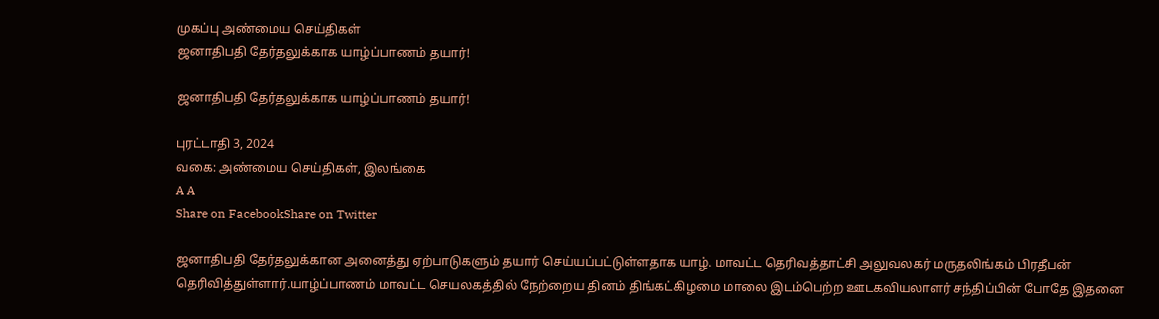முகப்பு அண்மைய செய்திகள்
ஜனாதிபதி தேர்தலுக்காக யாழ்ப்பாணம் தயார்!

ஜனாதிபதி தேர்தலுக்காக யாழ்ப்பாணம் தயார்!

புரட்டாதி 3, 2024
வகை: அண்மைய செய்திகள், இலங்கை
A A
Share on FacebookShare on Twitter

ஜனாதிபதி தேர்தலுக்கான அனைத்து ஏற்பாடுகளும் தயார் செய்யப்பட்டுள்ளதாக யாழ். மாவட்ட தெரிவத்தாட்சி அலுவலகர் மருதலிங்கம் பிரதீபன் தெரிவித்துள்ளார்.யாழ்ப்பாணம் மாவட்ட செயலகத்தில் நேற்றைய தினம் திங்கட்கிழமை மாலை இடம்பெற்ற ஊடகவியலாளர் சந்திப்பின் போதே இதனை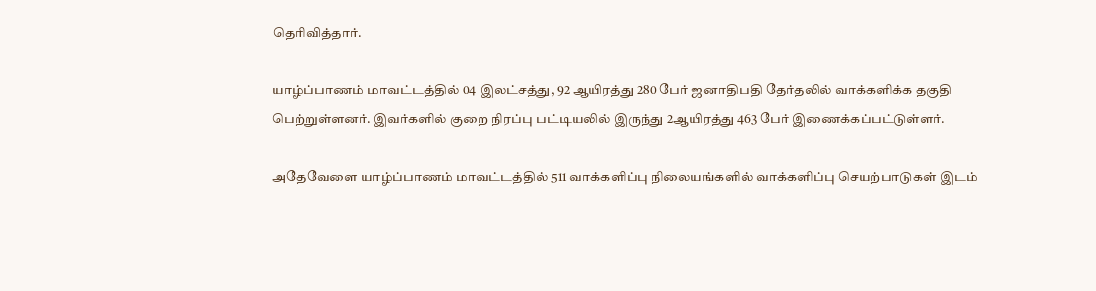தெரிவித்தார்.

யாழ்ப்பாணம் மாவட்டத்தில் 04 இலட்சத்து, 92 ஆயிரத்து 280 பேர் ஜனாதிபதி தேர்தலில் வாக்களிக்க தகுதி பெற்றுள்ளனர். இவர்களில் குறை நிரப்பு பட்டியலில் இருந்து 2ஆயிரத்து 463 பேர் இணைக்கப்பட்டுள்ளர்.

அதேவேளை யாழ்ப்பாணம் மாவட்டத்தில் 511 வாக்களிப்பு நிலையங்களில் வாக்களிப்பு செயற்பாடுகள் இடம்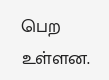பெற உள்ளன.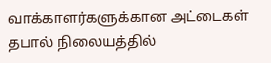வாக்காளர்களுக்கான அட்டைகள் தபால் நிலையத்தில்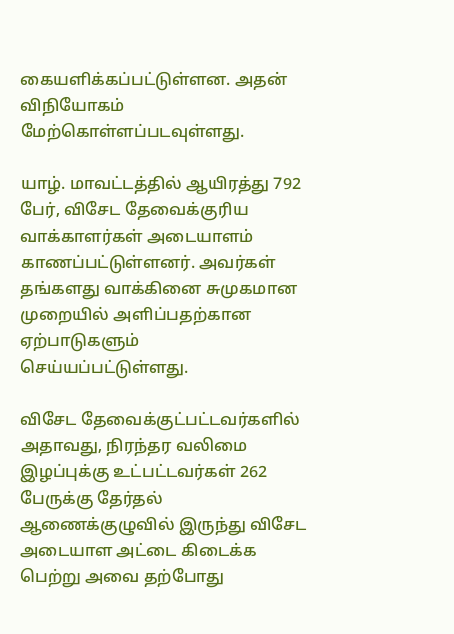கையளிக்கப்பட்டுள்ளன. அதன் விநியோகம் மேற்கொள்ளப்படவுள்ளது.

யாழ். மாவட்டத்தில் ஆயிரத்து 792 பேர், விசேட தேவைக்குரிய வாக்காளர்கள் அடையாளம் காணப்பட்டுள்ளனர். அவர்கள் தங்களது வாக்கினை சுமுகமான முறையில் அளிப்பதற்கான ஏற்பாடுகளும் செய்யப்பட்டுள்ளது.

விசேட தேவைக்குட்பட்டவர்களில் அதாவது, நிரந்தர வலிமை இழப்புக்கு உட்பட்டவர்கள் 262 பேருக்கு தேர்தல் ஆணைக்குழுவில் இருந்து விசேட அடையாள அட்டை கிடைக்க பெற்று அவை தற்போது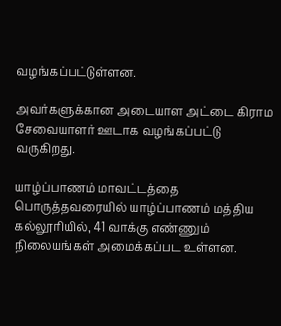வழங்கப்பட்டுள்ளன.

அவர்களுக்கான அடையாள அட்டை கிராம சேவையாளர் ஊடாக வழங்கப்பட்டு வருகிறது.

யாழ்ப்பாணம் மாவட்டத்தை பொருத்தவரையில் யாழ்ப்பாணம் மத்திய கல்லூரியில், 41 வாக்கு எண்ணும் நிலையங்கள் அமைக்கப்பட உள்ளன.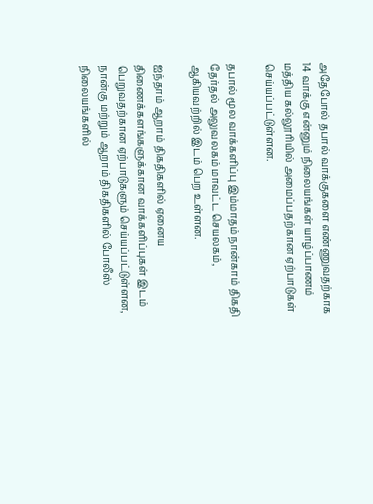அதேபோல் தபால் வாக்குகளை எண்ணுவதற்காக 14 வாக்கு என்னும் நிலையங்கள் யாழ்ப்பாணம் மத்திய கல்லூரியில் அமைப்பதற்கான ஏற்பாடுகள் செய்யப்பட்டுள்ளன.

தபால் மூல வாக்களிப்பு இம்மாதம் நான்காம் திகதி தேர்தல் அலுவலகம் மாவட்ட செயலகம், ஆகியவற்றில் இடம் பெற உள்ளன.

ஐந்தாம் ஆறாம் திகதிகளில் ஏனைய திணைக்களங்களுக்கான வாக்களிப்புகள் இடம் பெறுவதற்கான ஏற்பாடுகளும் செய்யப்பட்டுள்ளன, நான்கு மற்றும் ஆறாம் திகதிகளில் போலீஸ் நிலையங்களில்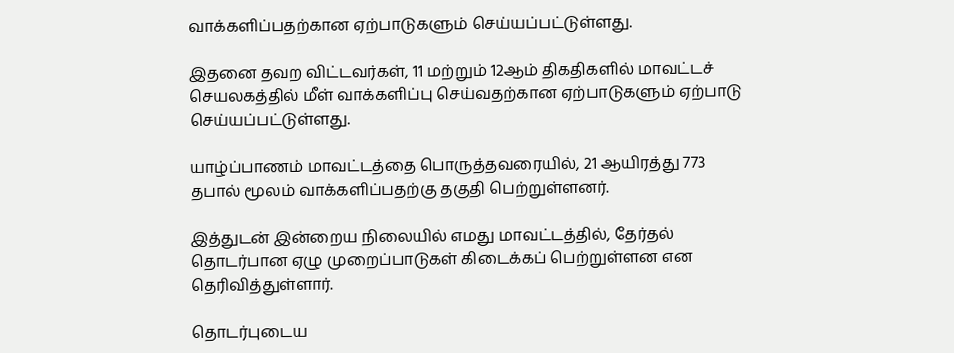வாக்களிப்பதற்கான ஏற்பாடுகளும் செய்யப்பட்டுள்ளது.

இதனை தவற விட்டவர்கள், 11 மற்றும் 12ஆம் திகதிகளில் மாவட்டச் செயலகத்தில் மீள் வாக்களிப்பு செய்வதற்கான ஏற்பாடுகளும் ஏற்பாடு செய்யப்பட்டுள்ளது.

யாழ்ப்பாணம் மாவட்டத்தை பொருத்தவரையில், 21 ஆயிரத்து 773 தபால் மூலம் வாக்களிப்பதற்கு தகுதி பெற்றுள்ளனர்.

இத்துடன் இன்றைய நிலையில் எமது மாவட்டத்தில், தேர்தல் தொடர்பான ஏழு முறைப்பாடுகள் கிடைக்கப் பெற்றுள்ளன என தெரிவித்துள்ளார்.

தொடர்புடைய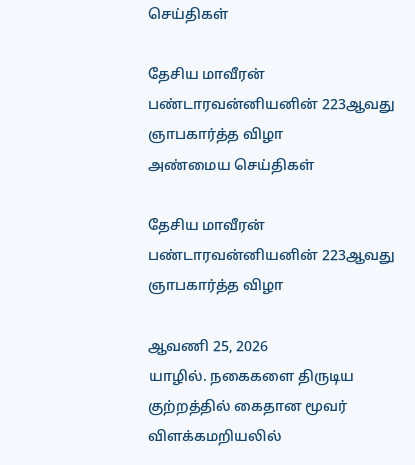செய்திகள்

தேசிய மாவீரன் பண்டாரவன்னியனின் 223ஆவது ஞாபகார்த்த விழா
அண்மைய செய்திகள்

தேசிய மாவீரன் பண்டாரவன்னியனின் 223ஆவது ஞாபகார்த்த விழா

ஆவணி 25, 2026
யாழில். நகைகளை திருடிய குற்றத்தில் கைதான மூவர் விளக்கமறியலில்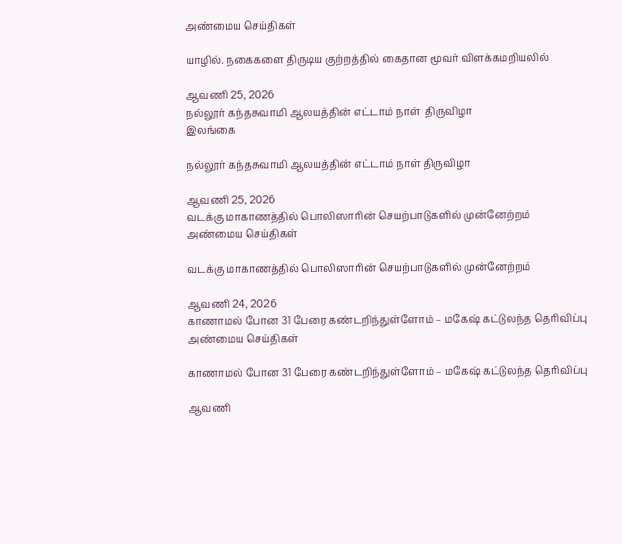அண்மைய செய்திகள்

யாழில். நகைகளை திருடிய குற்றத்தில் கைதான மூவர் விளக்கமறியலில்

ஆவணி 25, 2026
நல்லூர் கந்தசுவாமி ஆலயத்தின் எட்டாம் நாள்  திருவிழா
இலங்கை

நல்லூர் கந்தசுவாமி ஆலயத்தின் எட்டாம் நாள் திருவிழா

ஆவணி 25, 2026
வடக்கு மாகாணத்தில் பொலிஸாரின் செயற்பாடுகளில் முன்னேற்றம்
அண்மைய செய்திகள்

வடக்கு மாகாணத்தில் பொலிஸாரின் செயற்பாடுகளில் முன்னேற்றம்

ஆவணி 24, 2026
காணாமல் போன 31 பேரை கண்டறிந்துள்ளோம் – மகேஷ் கட்டுலந்த தெரிவிப்பு
அண்மைய செய்திகள்

காணாமல் போன 31 பேரை கண்டறிந்துள்ளோம் – மகேஷ் கட்டுலந்த தெரிவிப்பு

ஆவணி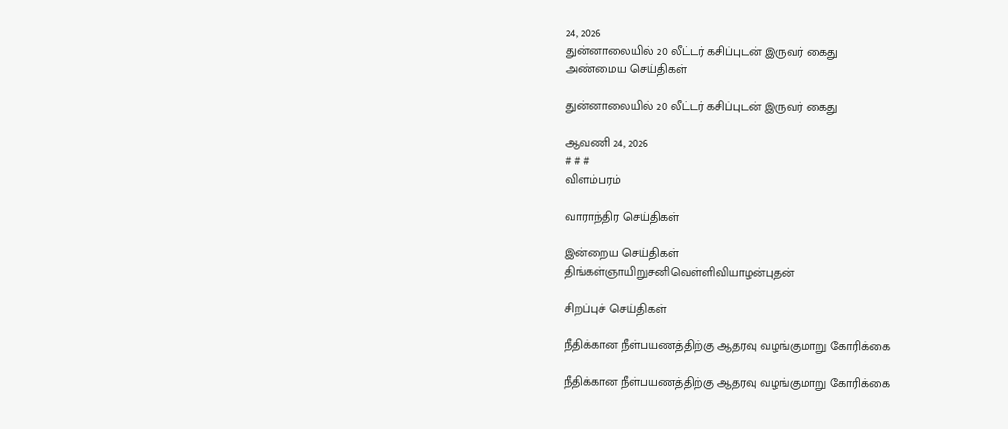24, 2026
துன்னாலையில் 20 லீட்டர் கசிப்புடன் இருவர் கைது
அண்மைய செய்திகள்

துன்னாலையில் 20 லீட்டர் கசிப்புடன் இருவர் கைது

ஆவணி 24, 2026
# # #
விளம்பரம்

வாராந்திர செய்திகள்

இன்றைய செய்திகள்
திங்கள்ஞாயிறுசனிவெள்ளிவியாழன்புதன்

சிறப்புச் செய்திகள்

நீதிக்கான நீள்பயணத்திற்கு ஆதரவு வழங்குமாறு கோரிக்கை

நீதிக்கான நீள்பயணத்திற்கு ஆதரவு வழங்குமாறு கோரிக்கை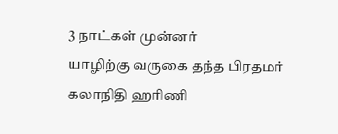3 நாட்கள் முன்னர்
யாழிற்கு வருகை தந்த பிரதமர் கலாநிதி ஹரிணி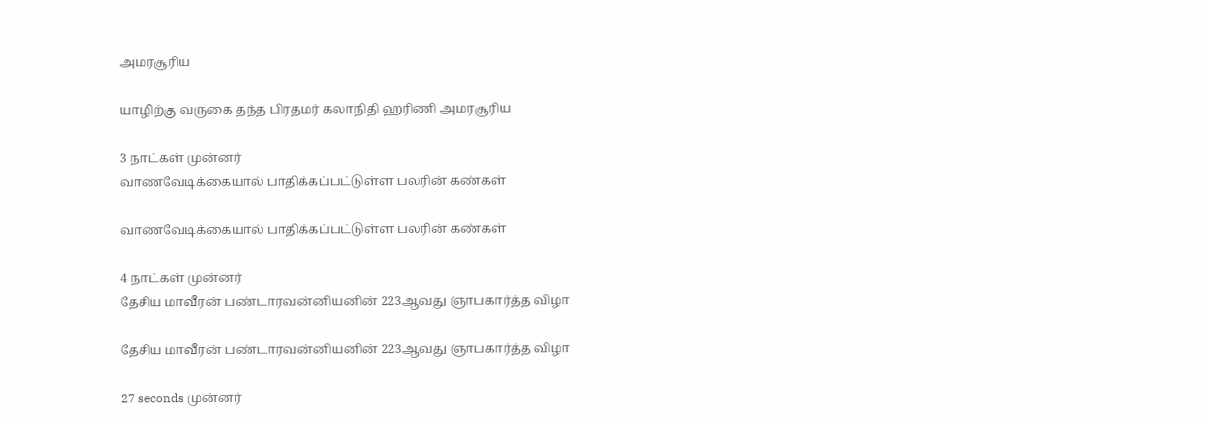அமரசூரிய

யாழிற்கு வருகை தந்த பிரதமர் கலாநிதி ஹரிணி அமரசூரிய

3 நாட்கள் முன்னர்
வாணவேடிக்கையால் பாதிக்கப்பட்டுள்ள பலரின் கண்கள்

வாணவேடிக்கையால் பாதிக்கப்பட்டுள்ள பலரின் கண்கள்

4 நாட்கள் முன்னர்
தேசிய மாவீரன் பண்டாரவன்னியனின் 223ஆவது ஞாபகார்த்த விழா

தேசிய மாவீரன் பண்டாரவன்னியனின் 223ஆவது ஞாபகார்த்த விழா

27 seconds முன்னர்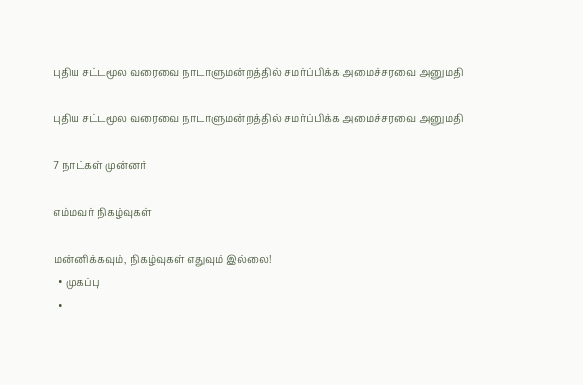புதிய சட்டமூல வரைவை நாடாளுமன்றத்தில் சமர்ப்பிக்க அமைச்சரவை அனுமதி

புதிய சட்டமூல வரைவை நாடாளுமன்றத்தில் சமர்ப்பிக்க அமைச்சரவை அனுமதி

7 நாட்கள் முன்னர்

எம்மவர் நிகழ்வுகள்

மன்னிக்கவும், நிகழ்வுகள் எதுவும் இல்லை!
  • முகப்பு
  •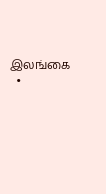இலங்கை
  •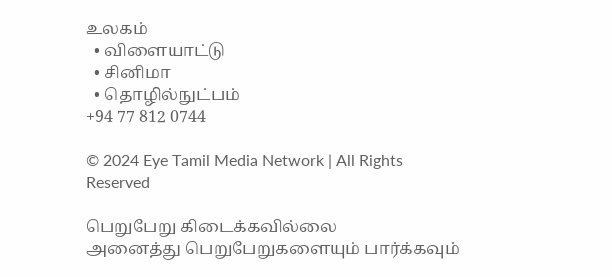உலகம்
  • விளையாட்டு
  • சினிமா
  • தொழில்நுட்பம்
+94 77 812 0744

© 2024 Eye Tamil Media Network | All Rights Reserved

பெறுபேறு கிடைக்கவில்லை
அனைத்து பெறுபேறுகளையும் பார்க்கவும்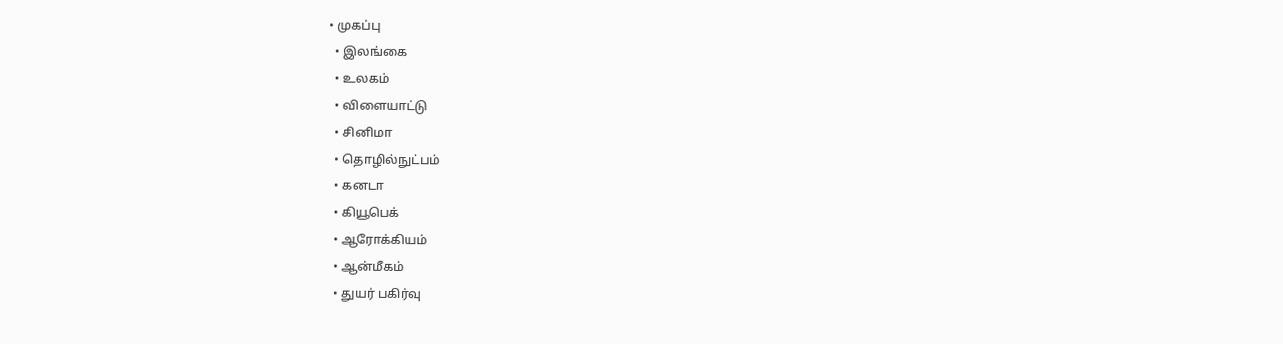• முகப்பு
  • இலங்கை
  • உலகம்
  • விளையாட்டு
  • சினிமா
  • தொழில்நுட்பம்
  • கனடா
  • கியூபெக்
  • ஆரோக்கியம்
  • ஆன்மீகம்
  • துயர் பகிர்வு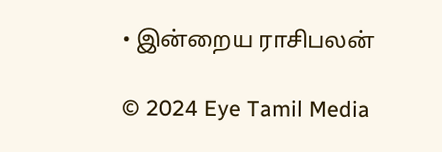• இன்றைய ராசிபலன்

© 2024 Eye Tamil Media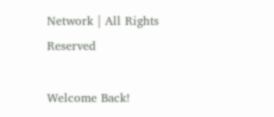Network | All Rights Reserved

Welcome Back!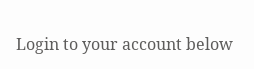Login to your account below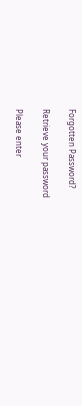Forgotten Password?

Retrieve your password

Please enter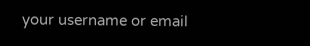your username or email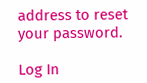address to reset your password.

Log In